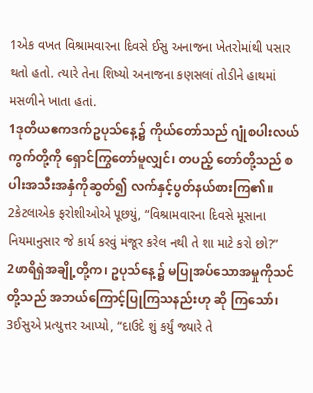1એક વખત વિશ્રામવારના દિવસે ઈસુ અનાજના ખેતરોમાંથી પસાર થતો હતો. ત્યારે તેના શિષ્યો અનાજના કણસલાં તોડીને હાથમાં મસળીને ખાતા હતાં.
1ဒုတိယဧကဒက်ဥပုသ်နေ့၌ ကိုယ်တော်သည် ဂျုံစပါးလယ်ကွက်တို့ကို ရှောင်ကြွတော်မူလျှင်၊ တပည့် တော်တို့သည် စပါးအသီးအနှံကိုဆွတ်၍ လက်နှင့်ပွတ်နယ်စားကြ၏။
2કેટલાએક ફરોશીઓએ પૂછયું, “વિશ્રામવારના દિવસે મૂસાના નિયમાનુસાર જે કાર્ય કરવું મંજૂર કરેલ નથી તે શા માટે કરો છો?”
2ဖာရိရှဲအချို့တို့က၊ ဥပုသ်နေ့၌ မပြုအပ်သောအမှုကိုသင်တို့သည် အဘယ်ကြောင့်ပြုကြသနည်းဟု ဆို ကြသော်၊
3ઈસુએ પ્રત્યુત્તર આપ્યો, “દાઉદે શું કર્યું જ્યારે તે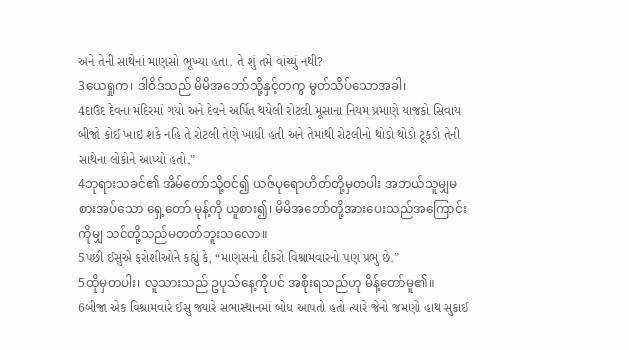અને તેની સાથેનાં માણસો ભૂખ્યા હતા. તે શું તમે વાંચ્યું નથી?
3ယေရှုက၊ ဒါဝိဒ်သည် မိမိအဘော်သို့နှင့်တကွ မွတ်သိပ်သောအခါ၊
4દાઉદ દેવના મંદિરમાં ગયો અને દેવને અર્પિત થયેલી રોટલી મૂસાના નિયમ પ્રમાણે યાજકો સિવાય બીજો કોઈ ખાઇ શકે નહિ તે રોટલી તેણે ખાધી હતી અને તેમાંથી રોટલીનો થોડો થોડો ટૂકડો તેની સાથેના લોકોને આપ્યો હતો.”
4ဘုရားသခင်၏ အိမ်တော်သို့ဝင်၍ ယဇ်ပုရောဟိတ်တို့မှတပါး အဘယ်သူမျှမစားအပ်သော ရှေ့တော် မုန့်ကို ယူစား၍၊ မိမိအဘော်တို့အားပေးသည်အကြောင်းကိုမျှ သင်တို့သည်မတတ်ဘူးသလော။
5પછી ઈસુએ ફરોશીઓને કહ્યું કે, “માણસનો દીકરો વિશ્રામવારનો પણ પ્રભુ છે.”
5ထိုမှတပါး၊ လူသားသည် ဥပုသ်နေ့ကိုပင် အစိုးရသည်ဟု မိန့်တော်မူ၏။
6બીજા એક વિશ્રામવારે ઈસુ જ્યારે સભાસ્થાનમાં બોધ આપતો હતો ત્યારે જેનો જમણો હાથ સુકાઈ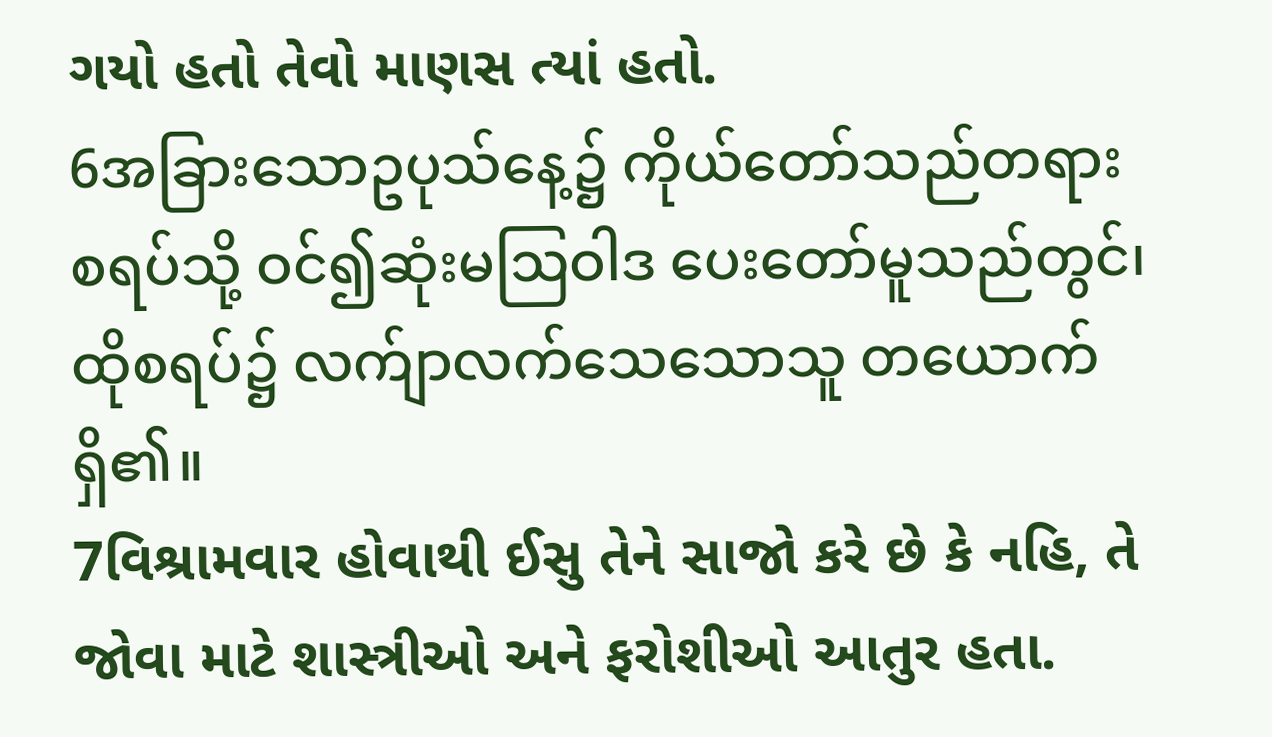ગયો હતો તેવો માણસ ત્યાં હતો.
6အခြားသောဥပုသ်နေ့၌ ကိုယ်တော်သည်တရားစရပ်သို့ ဝင်၍ဆုံးမဩဝါဒ ပေးတော်မူသည်တွင်၊ ထိုစရပ်၌ လက်ျာလက်သေသောသူ တယောက်ရှိ၏။
7વિશ્રામવાર હોવાથી ઈસુ તેને સાજો કરે છે કે નહિ, તે જોવા માટે શાસ્ત્રીઓ અને ફરોશીઓ આતુર હતા.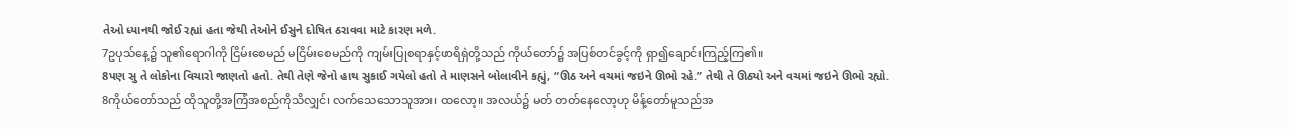તેઓ ધ્યાનથી જોઈ રહ્યાં હતા જેથી તેઓને ઈસુને દોષિત ઠરાવવા માટે કારણ મળે.
7ဥပုသ်နေ့၌ သူ၏ရောဂါကို ငြိမ်းစေမည် မငြိမ်းစေမည်ကို ကျမ်းပြုစရာနှင့်ဖာရိရှဲတို့သည် ကိုယ်တော်၌ အပြစ်တင်ခွင့်ကို ရှာ၍ချောင်းကြည့်ကြ၏။
8પણ સુ તે લોકોના વિચારો જાણતો હતો. તેથી તેણે જેનો હાથ સુકાઈ ગયેલો હતો તે માણસને બોલાવીને કહ્યું, “ઊઠ અને વચમાં જઇને ઊભો રહે.” તેથી તે ઊઠ્યો અને વચમાં જઇને ઊભો રહ્યો.
8ကိုယ်တော်သည် ထိုသူတို့အကြံအစည်ကိုသိလျှင်၊ လက်သေသောသူအား၊ ထလော့။ အလယ်၌ မတ် တတ်နေလော့ဟု မိန့်တော်မူသည်အ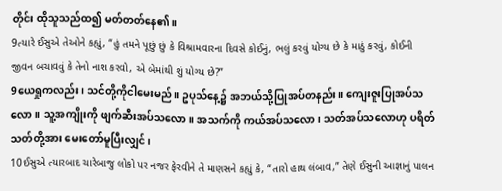တိုင်း ထိုသူသည်ထ၍ မတ်တတ်နေ၏။
9ત્યારે ઈસુએ તેઓને કહ્યું, “હું તમને પૂછું છું કે વિશ્રામવારના દિવસે કોઈનું, ભલું કરવું યોગ્ય છે કે માઠું કરવું, કોઈની જીવન બચાવવું કે તેનો નાશ કરવો, એ બેમાંથી શું યોગ્ય છે?”
9ယေရှုကလည်း၊ သင်တို့ကိုငါမေးမည်။ ဥပုသ်နေ့၌ အဘယ်သို့ပြုအပ်တနည်း။ ကျေးဇူးပြုအပ်သလော။ သူ့အကျိုးကို ဖျက်ဆီးအပ်သလော။ အသက်ကို ကယ်အပ်သလော၊ သတ်အပ်သလောဟု ပရိတ်သတ်တို့အား မေးတော်မူပြီးလျှင်၊
10ઈસુએ ત્યારબાદ ચારેબાજુ લોકો પર નજર ફેરવીને તે માણસને કહ્યું કે, “તારો હાથ લંબાવ,” તેણે ઈસુની આજ્ઞાનું પાલન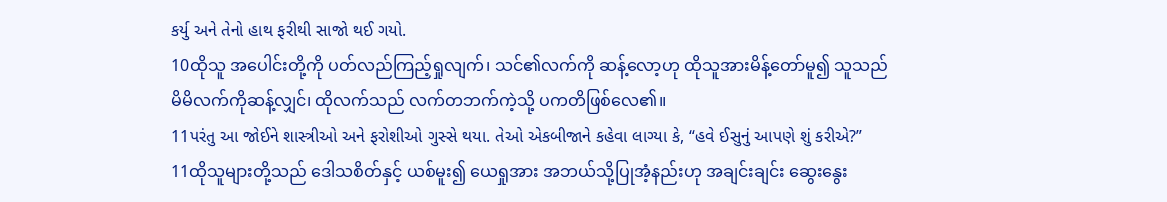કર્યુ અને તેનો હાથ ફરીથી સાજો થઈ ગયો.
10ထိုသူ အပေါင်းတို့ကို ပတ်လည်ကြည့်ရှုလျက်၊ သင်၏လက်ကို ဆန့်လော့ဟု ထိုသူအားမိန့်တော်မူ၍ သူသည်မိမိလက်ကိုဆန့်လျှင်၊ ထိုလက်သည် လက်တဘက်ကဲ့သို့ ပကတိဖြစ်လေ၏။
11પરંતુ આ જોઈને શાસ્ત્રીઓ અને ફરોશીઓ ગુસ્સે થયા. તેઓ એકબીજાને કહેવા લાગ્યા કે, “હવે ઈસુનું આપણે શું કરીએ?”
11ထိုသူများတို့သည် ဒေါသစိတ်နှင့် ယစ်မူး၍ ယေရှုအား အဘယ်သို့ပြုအံ့နည်းဟု အချင်းချင်း ဆွေးနွေး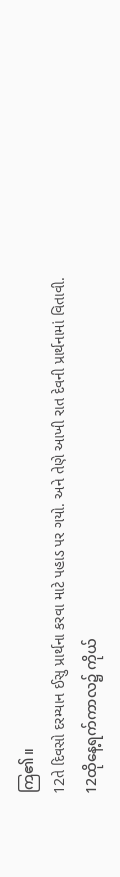ကြ၏။
12તે દિવસો દરમ્યાન ઈસુ પ્રાર્થના કરવા માટે પહાડ પર ગયો. અને તેણે આખી રાત દેવની પ્રાર્થનામાં વિતાવી.
12ထိုနေ့ရက်ကာလ၌ ကိုယ်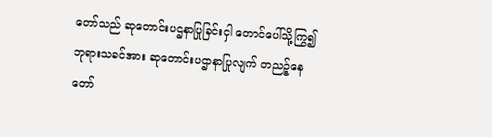တော်သည် ဆုတောင်းပဌနာပြုခြင်းငှါ တောင်ပေါ်သို့ကြွ၍ ဘုရားသခင်အား ဆုတောင်းပဌာနာပြုလျက် တညဉ့်နေတော်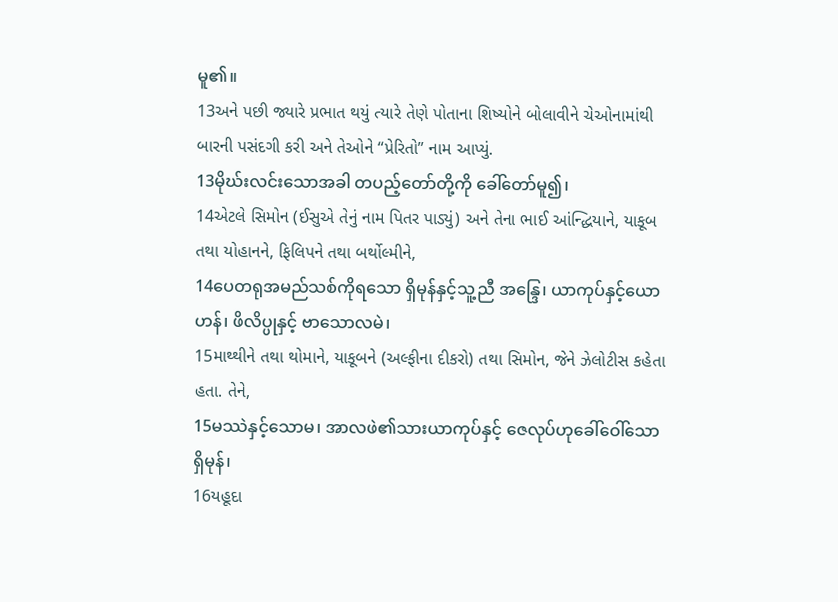မူ၏။
13અને પછી જ્યારે પ્રભાત થયું ત્યારે તેણે પોતાના શિષ્યોને બોલાવીને ચેઓનામાંથી બારની પસંદગી કરી અને તેઓને “પ્રેરિતો” નામ આપ્યું.
13မိုဃ်းလင်းသောအခါ တပည့်တော်တို့ကို ခေါ်တော်မူ၍၊
14એટલે સિમોન (ઈસુએ તેનું નામ પિતર પાડ્યું) અને તેના ભાઈ આંન્દ્ધિયાને, યાકૂબ તથા યોહાનને, ફિલિપને તથા બર્થોલ્મીને,
14ပေတရုအမည်သစ်ကိုရသော ရှိမုန်နှင့်သူ့ညီ အန္ဒြေ၊ ယာကုပ်နှင့်ယောဟန်၊ ဖိလိပ္ပုနှင့် ဗာသောလမဲ၊
15માથ્થીને તથા થોમાને, યાકૂબને (અલ્ફીના દીકરો) તથા સિમોન, જેને ઝેલોટીસ કહેતા હતા. તેને,
15မဿဲနှင့်သောမ၊ အာလဖဲ၏သားယာကုပ်နှင့် ဇေလုပ်ဟုခေါ်ဝေါ်သော ရှိမုန်၊
16યહૂદા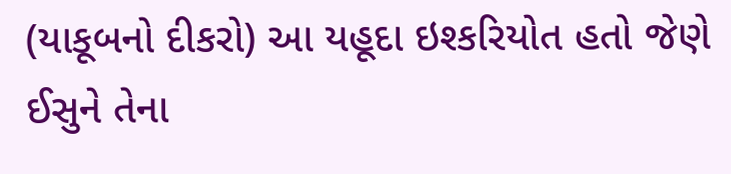(યાકૂબનો દીકરો) આ યહૂદા ઇશ્કરિયોત હતો જેણે ઈસુને તેના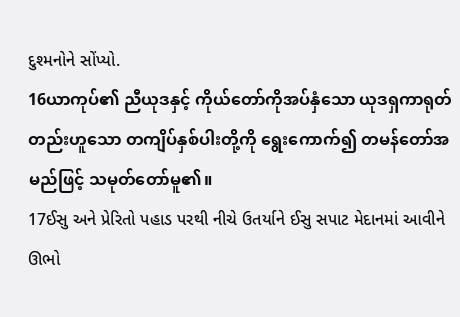દુશ્મનોને સોંપ્યો.
16ယာကုပ်၏ ညီယုဒနှင့် ကိုယ်တော်ကိုအပ်နှံသော ယုဒရှကာရုတ်တည်းဟူသော တကျိပ်နှစ်ပါးတို့ကို ရွေးကောက်၍ တမန်တော်အမည်ဖြင့် သမုတ်တော်မူ၏။
17ઈસુ અને પ્રેરિતો પહાડ પરથી નીચે ઉતર્યાને ઈસુ સપાટ મેદાનમાં આવીને ઊભો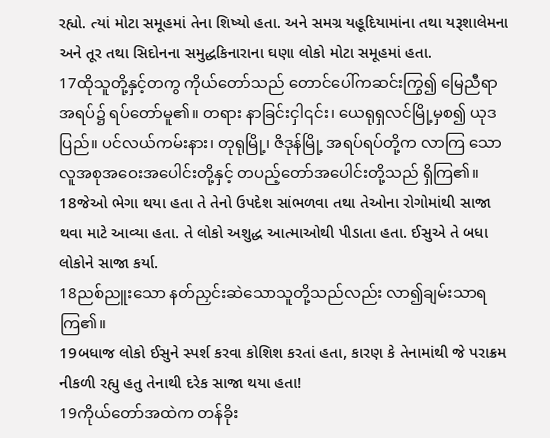રહ્યો. ત્યાં મોટા સમૂહમાં તેના શિષ્યો હતા. અને સમગ્ર યહૂદિયામાંના તથા યરૂશાલેમના અને તૂર તથા સિદોનના સમુદ્ધકિનારાના ઘણા લોકો મોટા સમૂહમાં હતા.
17ထိုသူတို့နှင့်တကွ ကိုယ်တော်သည် တောင်ပေါ်ကဆင်းကြွ၍ မြေညီရာအရပ်၌ ရပ်တော်မူ၏။ တရား နာခြင်းငှါ၎င်း၊ ယေရုရှလင်မြို့မှစ၍ ယုဒပြည်။ ပင်လယ်ကမ်းနား၊ တုရုမြို့၊ ဇိဒုန်မြို့ အရပ်ရပ်တို့က လာကြ သော လူအစုအဝေးအပေါင်းတို့နှင့် တပည့်တော်အပေါင်းတို့သည် ရှိကြ၏။
18જેઓ ભેગા થયા હતા તે તેનો ઉપદેશ સાંભળવા તથા તેઓના રોગોમાંથી સાજા થવા માટે આવ્યા હતા. તે લોકો અશુદ્ધ આત્માઓથી પીડાતા હતા. ઈસુએ તે બધા લોકોને સાજા કર્યા.
18ညစ်ညူးသော နတ်ညှင်းဆဲသောသူတို့သည်လည်း လာ၍ချမ်းသာရကြ၏။
19બધાજ લોકો ઈસુને સ્પર્શ કરવા કોશિશ કરતાં હતા, કારણ કે તેનામાંથી જે પરાક્રમ નીકળી રહ્યુ હતુ તેનાથી દરેક સાજા થયા હતા!
19ကိုယ်တော်အထဲက တန်ခိုး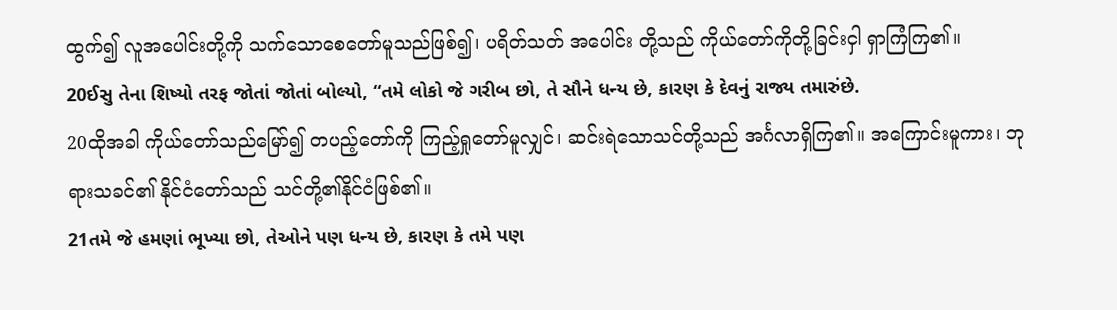ထွက်၍ လူအပေါင်းတို့ကို သက်သောစေတော်မူသည်ဖြစ်၍၊ ပရိတ်သတ် အပေါင်း တို့သည် ကိုယ်တော်ကိုတို့ခြင်းငှါ ရှာကြံကြ၏။
20ઈસુ તેના શિષ્યો તરફ જોતાં જોતાં બોલ્યો, “તમે લોકો જે ગરીબ છો, તે સૌને ધન્ય છે, કારણ કે દેવનું રાજ્ય તમારુંછે.
20ထိုအခါ ကိုယ်တော်သည်မြော်၍ တပည့်တော်ကို ကြည့်ရှုတော်မူလျှင်၊ ဆင်းရဲသောသင်တို့သည် အင်္ဂလာရှိကြ၏။ အကြောင်းမူကား၊ ဘုရားသခင်၏ နိုင်ငံတော်သည် သင်တို့၏နိုင်ငံဖြစ်၏။
21તમે જે હમણાં ભૂખ્યા છો, તેઓને પણ ધન્ય છે, કારણ કે તમે પણ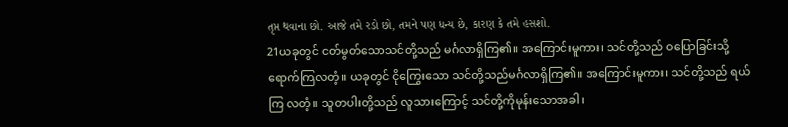તૃપ્ત થવાના છો. આજે તમે રડો છો, તમને પણ ધન્ય છે, કારણ કે તમે હસશો.
21ယခုတွင် ငတ်မွတ်သောသင်တို့သည် မင်္ဂလာရှိကြ၏။ အကြောင်းမူကား၊ သင်တို့သည် ဝပြောခြင်းသို့ ရောက်ကြလတံ့။ ယခုတွင် ငိုကြွေးသော သင်တို့သည်မင်္ဂလာရှိကြ၏။ အကြောင်းမူကား၊ သင်တို့သည် ရယ်ကြ လတံ့။ သူတပါးတို့သည် လူသားကြောင့် သင်တို့ကိုမုန်းသောအခါ၊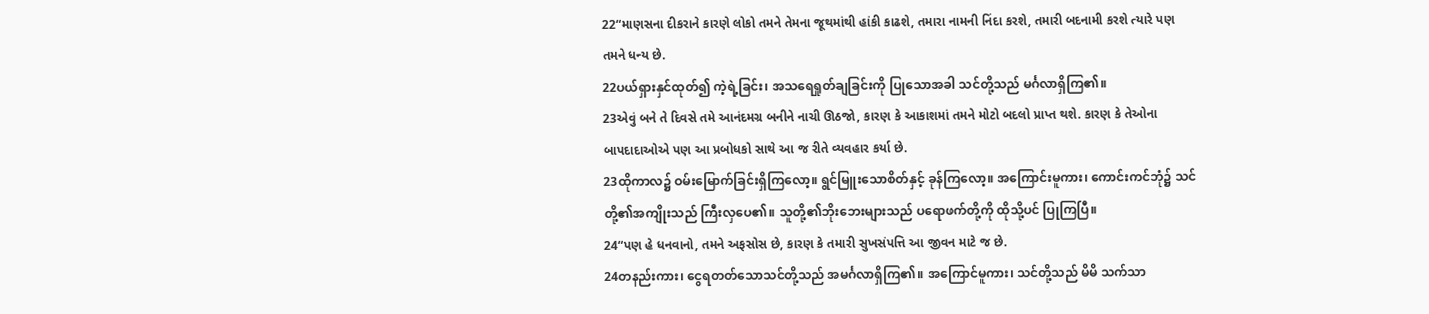22“માણસના દીકરાને કારણે લોકો તમને તેમના જૂથમાંથી હાંકી કાઢશે, તમારા નામની નિંદા કરશે, તમારી બદનામી કરશે ત્યારે પણ તમને ધન્ય છે.
22ပယ်ရှားနှင်ထုတ်၍ ကဲ့ရဲ့ခြင်း၊ အသရေရှုတ်ချခြင်းကို ပြုသောအခါ သင်တို့သည် မင်္ဂလာရှိကြ၏။
23એવું બને તે દિવસે તમે આનંદમગ્ર બનીને નાચી ઊઠજો, કારણ કે આકાશમાં તમને મોટો બદલો પ્રાપ્ત થશે. કારણ કે તેઓના બાપદાદાઓએ પણ આ પ્રબોધકો સાથે આ જ રીતે વ્યવહાર કર્યા છે.
23ထိုကာလ၌ ဝမ်းမြောက်ခြင်းရှိကြလော့။ ရွင်မြူးသောစိတ်နှင့် ခုန်ကြလော့။ အကြောင်းမူကား၊ ကောင်းကင်ဘုံ၌ သင်တို့၏အကျိုးသည် ကြီးလှပေ၏။ သူတို့၏ဘိုးဘေးများသည် ပရောဖက်တို့ကို ထိုသို့ပင် ပြုကြပြီ။
24“પણ હે ધનવાનો, તમને અફસોસ છે, કારણ કે તમારી સુખસંપત્તિ આ જીવન માટે જ છે.
24တနည်းကား၊ ငွေရတတ်သောသင်တို့သည် အမင်္ဂလာရှိကြ၏။ အကြောင်မူကား၊ သင်တို့သည် မိမိ သက်သာ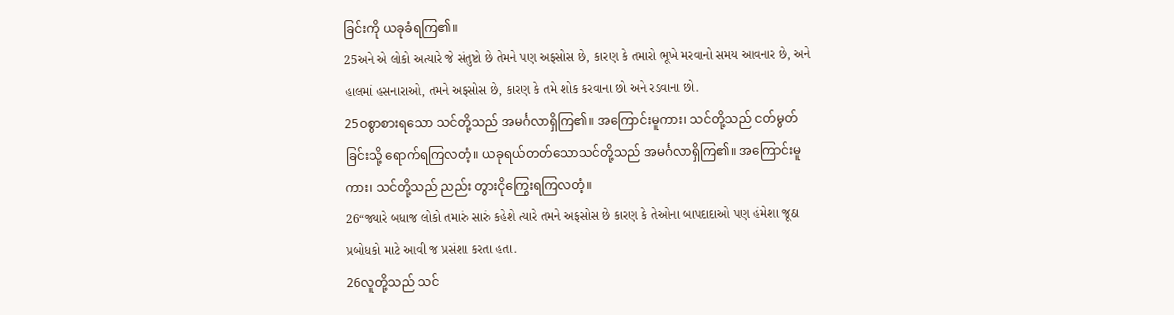ခြင်းကို ယခုခံရကြ၏။
25અને એ લોકો અત્યારે જે સંતુષ્ટો છે તેમને પણ અફસોસ છે, કારણ કે તમારો ભૂખે મરવાનો સમય આવનાર છે, અને હાલમાં હસનારાઓ, તમને અફસોસ છે, કારણ કે તમે શોક કરવાના છો અને રડવાના છો.
25ဝစွာစားရသော သင်တို့သည် အမင်္ဂလာရှိကြ၏။ အကြောင်းမူကား၊ သင်တို့သည် ငတ်မွတ်ခြင်းသို့ ရောက်ရကြလတံ့။ ယခုရယ်တတ်သောသင်တို့သည် အမင်္ဂလာရှိကြ၏။ အကြောင်းမူကား၊ သင်တို့သည် ညည်း တွားငိုကြွေးရကြလတံ့။
26“જ્યારે બધાજ લોકો તમારું સારું કહેશે ત્યારે તમને અફસોસ છે કારણ કે તેઓના બાપદાદાઓ પણ હંમેશા જૂઠા પ્રબોધકો માટે આવી જ પ્રસંશા કરતા હતા.
26လူတို့သည် သင်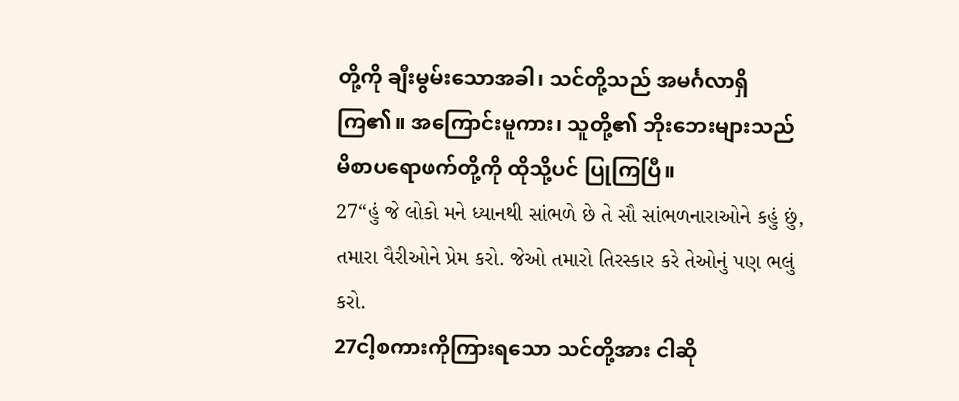တို့ကို ချီးမွမ်းသောအခါ၊ သင်တို့သည် အမင်္ဂလာရှိကြ၏။ အကြောင်းမူကား၊ သူတို့၏ ဘိုးဘေးများသည် မိစာပရောဖက်တို့ကို ထိုသို့ပင် ပြုကြပြီ။
27“હું જે લોકો મને ધ્યાનથી સાંભળે છે તે સૌ સાંભળનારાઓને કહું છું, તમારા વૈરીઓને પ્રેમ કરો. જેઓ તમારો તિરસ્કાર કરે તેઓનું પણ ભલું કરો.
27ငါ့စကားကိုကြားရသော သင်တို့အား ငါဆို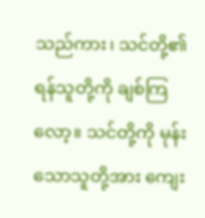သည်ကား၊ သင်တို့၏ ရန်သူတို့ကို ချစ်ကြလော့။ သင်တို့ကို မုန်းသောသူတို့အား ကျေး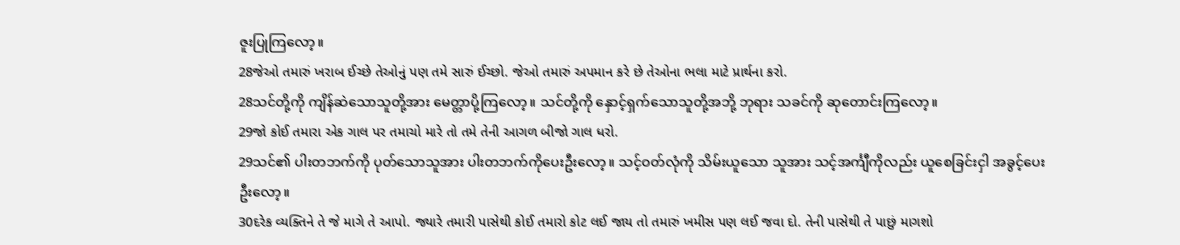ဇူးပြုကြလော့။
28જેઓ તમારું ખરાબ ઈચ્છે તેઓનું પણ તમે સારું ઈચ્છો. જેઓ તમારું અપમાન કરે છે તેઓના ભલા માટે પ્રાર્થના કરો.
28သင်တို့ကို ကျိန်ဆဲသောသူတို့အား မေတ္တာပို့ကြလော့။ သင်တို့ကို နှောင့်ရှက်သောသူတို့အဘို့ ဘုရား သခင်ကို ဆုတောင်းကြလော့။
29જો કોઈ તમારા એક ગાલ પર તમાચો મારે તો તમે તેની આગળ બીજો ગાલ ધરો.
29သင်၏ ပါးတဘက်ကို ပုတ်သောသူအား ပါးတဘက်ကိုပေးဦးလော့။ သင့်ဝတ်လုံကို သိမ်းယူသော သူအား သင့်အင်္ကျီကိုလည်း ယူစေခြင်းငှါ အခွင့်ပေးဦးလော့။
30દરેક વ્યક્તિને તે જે માગે તે આપો. જ્યારે તમારી પાસેથી કોઈ તમારો કોટ લઈ જાય તો તમારું ખમીસ પણ લઈ જવા દો. તેની પાસેથી તે પાછું માગશો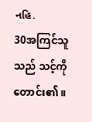નહિ.
30အကြင်သူသည် သင့်ကိုတောင်း၏။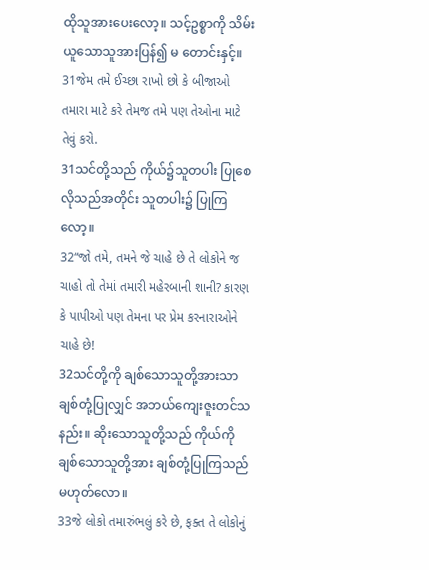ထိုသူအားပေးလော့။ သင့်ဥစ္စာကို သိမ်းယူသောသူအားပြန်၍ မ တောင်းနှင့်။
31જેમ તમે ઈચ્છા રાખો છો કે બીજાઓ તમારા માટે કરે તેમજ તમે પણ તેઓના માટે તેવું કરો.
31သင်တို့သည် ကိုယ်၌သူတပါး ပြုစေလိုသည်အတိုင်း သူတပါး၌ ပြုကြလော့။
32“જો તમે, તમને જે ચાહે છે તે લોકોને જ ચાહો તો તેમાં તમારી મહેરબાની શાની? કારણ કે પાપીઓ પણ તેમના પર પ્રેમ કરનારાઓને ચાહે છે!
32သင်တို့ကို ချစ်သောသူတို့အားသာ ချစ်တုံ့ပြုလျှင် အဘယ်ကျေးဇူးတင်သနည်း။ ဆိုးသောသူတို့သည် ကိုယ်ကိုချစ်သောသူတို့အား ချစ်တုံ့ပြုကြသည် မဟုတ်လော။
33જે લોકો તમારુંભલું કરે છે, ફક્ત તે લોકોનું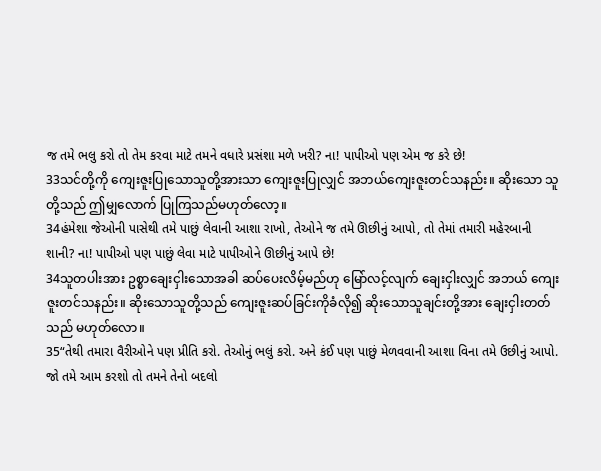જ તમે ભલુ કરો તો તેમ કરવા માટે તમને વધારે પ્રસંશા મળે ખરી? ના! પાપીઓ પણ એમ જ કરે છે!
33သင်တို့ကို ကျေးဇူးပြုသောသူတို့အားသာ ကျေးဇူးပြုလျှင် အဘယ်ကျေးဇူးတင်သနည်း။ ဆိုးသော သူတို့သည် ဤမျှလောက် ပြုကြသည်မဟုတ်လော့။
34હંમેશા જેઓની પાસેથી તમે પાછું લેવાની આશા રાખો, તેઓને જ તમે ઊછીનું આપો, તો તેમાં તમારી મહેરબાની શાની? ના! પાપીઓ પણ પાછું લેવા માટે પાપીઓને ઊછીનું આપે છે!
34သူတပါးအား ဥစ္စာချေးငှါးသောအခါ ဆပ်ပေးလိမ့်မည်ဟု မြော်လင့်လျက် ချေးငှါးလျှင် အဘယ် ကျေးဇူးတင်သနည်း။ ဆိုးသောသူတို့သည် ကျေးဇူးဆပ်ခြင်းကိုခံလို၍ ဆိုးသောသူချင်းတို့အား ချေးငှါးတတ် သည် မဟုတ်လော။
35“તેથી તમારા વૈરીઓને પણ પ્રીતિ કરો. તેઓનું ભલું કરો. અને કંઈ પણ પાછું મેળવવાની આશા વિના તમે ઉછીનું આપો. જો તમે આમ કરશો તો તમને તેનો બદલો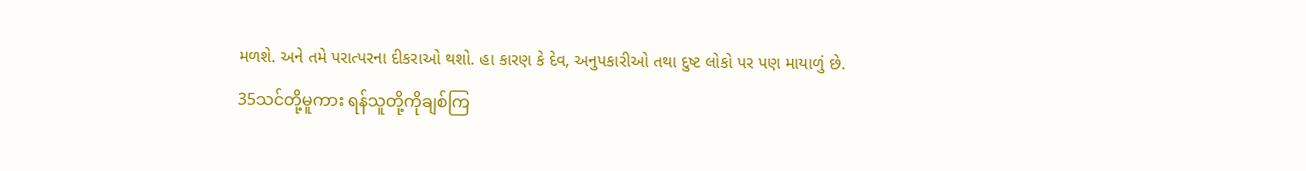મળશે. અને તમે પરાત્પરના દીકરાઓ થશો. હા કારણ કે દેવ, અનુપકારીઓ તથા દુષ્ટ લોકો પર પણ માયાળું છે.
35သင်တို့မူကား ရန်သူတို့ကိုချစ်ကြ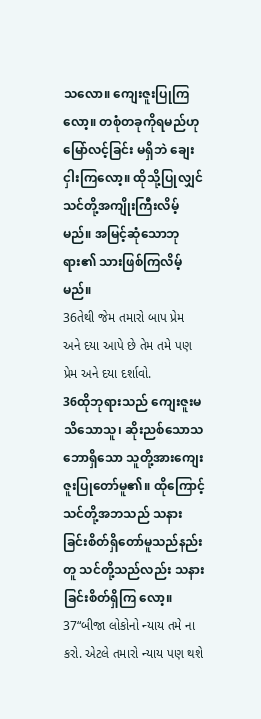သလော။ ကျေးဇူးပြုကြလော့။ တစုံတခုကိုရမည်ဟု မြော်လင့်ခြင်း မရှိဘဲ ချေးငှါးကြလော့။ ထိုသို့ပြုလျှင် သင်တို့အကျိုးကြီးလိမ့်မည်။ အမြင့်ဆုံသောဘုရား၏ သားဖြစ်ကြလိမ့် မည်။
36તેથી જેમ તમારો બાપ પ્રેમ અને દયા આપે છે તેમ તમે પણ પ્રેમ અને દયા દર્શાવો.
36ထိုဘုရားသည် ကျေးဇူးမသိသောသူ၊ ဆိုးညစ်သောသဘောရှိသော သူတို့အားကျေးဇူးပြုတော်မူ၏။ ထိုကြောင့် သင်တို့အဘသည် သနားခြင်းစိတ်ရှိတော်မူသည်နည်းတူ သင်တို့သည်လည်း သနားခြင်းစိတ်ရှိကြ လော့။
37“બીજા લોકોનો ન્યાય તમે ના કરો. એટલે તમારો ન્યાય પણ થશે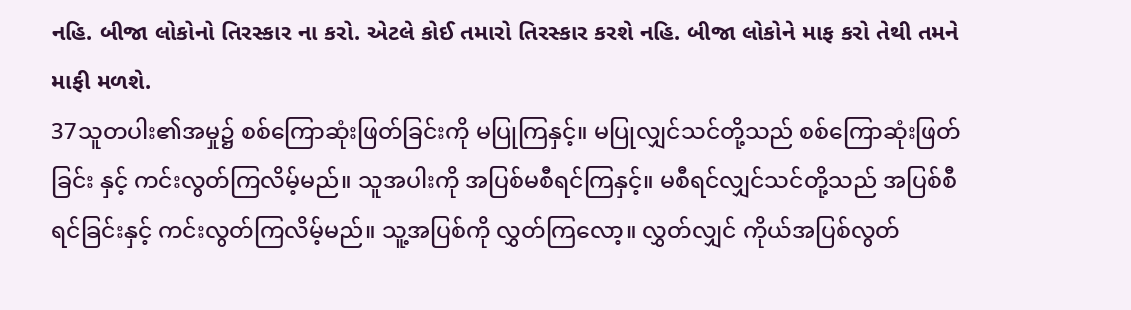નહિ. બીજા લોકોનો તિરસ્કાર ના કરો. એટલે કોઈ તમારો તિરસ્કાર કરશે નહિ. બીજા લોકોને માફ કરો તેથી તમને માફી મળશે.
37သူတပါး၏အမှု၌ စစ်ကြောဆုံးဖြတ်ခြင်းကို မပြုကြနှင့်။ မပြုလျှင်သင်တို့သည် စစ်ကြောဆုံးဖြတ်ခြင်း နှင့် ကင်းလွတ်ကြလိမ့်မည်။ သူအပါးကို အပြစ်မစီရင်ကြနှင့်။ မစီရင်လျှင်သင်တို့သည် အပြစ်စီရင်ခြင်းနှင့် ကင်းလွတ်ကြလိမ့်မည်။ သူ့အပြစ်ကို လွှတ်ကြလော့။ လွှတ်လျှင် ကိုယ်အပြစ်လွတ်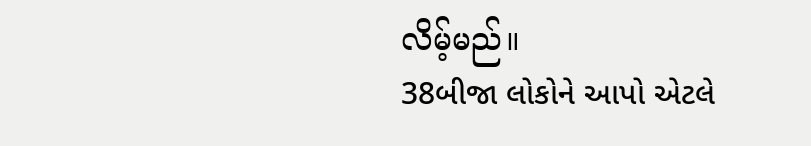လိမ့်မည်။
38બીજા લોકોને આપો એટલે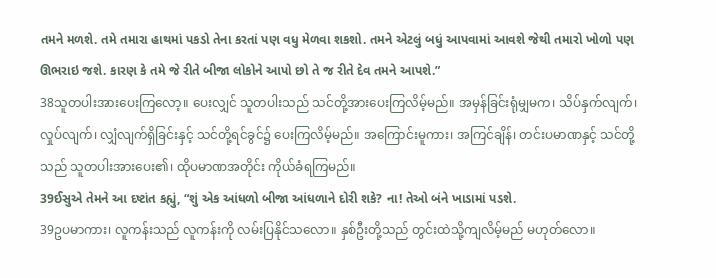તમને મળશે. તમે તમારા હાથમાં પકડો તેના કરતાં પણ વધુ મેળવા શકશો. તમને એટલું બધું આપવામાં આવશે જેથી તમારો ખોળો પણ ઊભરાઇ જશે. કારણ કે તમે જે રીતે બીજા લોકોને આપો છો તે જ રીતે દેવ તમને આપશે.”
38သူတပါးအားပေးကြလော့။ ပေးလျှင် သူတပါးသည် သင်တို့အားပေးကြလိမ့်မည်။ အမှန်ခြင်းရုံမျှမက၊ သိပ်နှက်လျက်၊ လှုပ်လျက်၊ လျှံလျက်ရှိခြင်းနှင့် သင်တို့ရင်ခွင်၌ ပေးကြလိမ့်မည်။ အကြောင်းမူကား၊ အကြင်ချိန်၊ တင်းပမာဏနှင့် သင်တို့သည် သူတပါးအားပေး၏၊ ထိုပမာဏအတိုင်း ကိုယ်ခံရကြမည်။
39ઈસુએ તેમને આ દષ્ટાંત કહ્યું, “શું એક આંધળો બીજા આંધળાને દોરી શકે? ના! તેઓ બંને ખાડામાં પડશે.
39ဥပမာကား၊ လူကန်းသည် လူကန်းကို လမ်းပြနိုင်သလော။ နှစ်ဦးတို့သည် တွင်းထဲသို့ကျလိမ့်မည် မဟုတ်လော။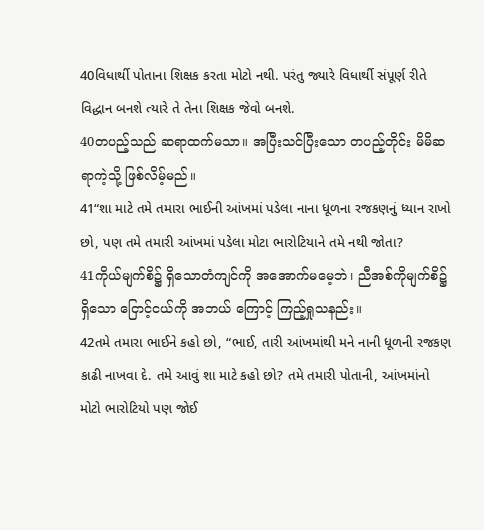40વિધાર્થી પોતાના શિક્ષક કરતા મોટો નથી. પરંતુ જ્યારે વિધાર્થી સંપૂર્ણ રીતે વિદ્ધાન બનશે ત્યારે તે તેના શિક્ષક જેવો બનશે.
40တပည့်သည် ဆရာထက်မသာ။ အပြီးသင်ပြီးသော တပည့်တိုင်း မိမိဆရာကဲ့သို့ ဖြစ်လိမ့်မည်။
41“શા માટે તમે તમારા ભાઈની આંખમાં પડેલા નાના ધૂળના રજકણનું ધ્યાન રાખો છો, પણ તમે તમારી આંખમાં પડેલા મોટા ભારોટિયાને તમે નથી જોતા?
41ကိုယ်မျက်စိ၌ ရှိသောတံကျင်ကို အအောက်မမေ့ဘဲ၊ ညီအစ်ကိုမျက်စိ၌ရှိသော ငြောင့်ငယ်ကို အဘယ် ကြောင့် ကြည့်ရှုသနည်း။
42તમે તમારા ભાઈને કહો છો, “ભાઈ, તારી આંખમાંથી મને નાની ધૂળની રજકણ કાઢી નાખવા દે. તમે આવું શા માટે કહો છો? તમે તમારી પોતાની, આંખમાંનો મોટો ભારોટિયો પણ જોઈ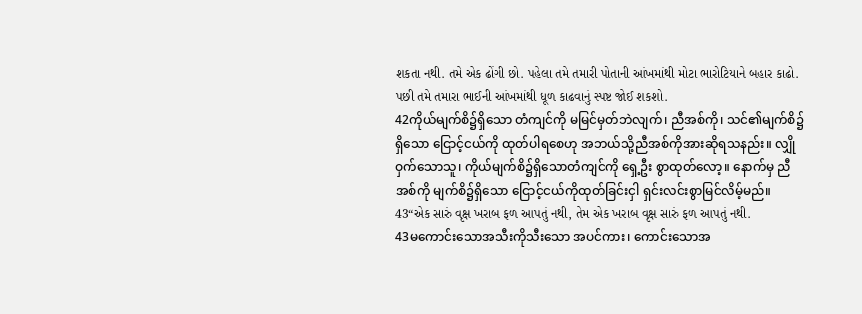શકતા નથી. તમે એક ઢોંગી છો. પહેલા તમે તમારી પોતાની આંખમાંથી મોટા ભારોટિયાને બહાર કાઢો. પછી તમે તમારા ભાઈની આંખમાંથી ધૂળ કાઢવાનું સ્પષ્ટ જોઈ શકશો.
42ကိုယ်မျက်စိ၌ရှိသော တံကျင်ကို မမြင်မှတ်ဘဲလျက်၊ ညီအစ်ကို၊ သင်၏မျက်စိ၌ရှိသော ငြောင့်ငယ်ကို ထုတ်ပါရစေဟု အဘယ်သို့ညီအစ်ကိုအားဆိုရသနည်း။ လျှိုဝှက်သောသူ၊ ကိုယ်မျက်စိ၌ရှိသောတံကျင်ကို ရှေ့ဦး စွာထုတ်လော့။ နောက်မှ ညီအစ်ကို မျက်စိ၌ရှိသော ငြောင့်ငယ်ကိုထုတ်ခြင်းငှါ ရှင်းလင်းစွာမြင်လိမ့်မည်။
43“એક સારું વૃક્ષ ખરાબ ફળ આપતું નથી, તેમ એક ખરાબ વૃક્ષ સારું ફળ આપતું નથી.
43မကောင်းသောအသီးကိုသီးသော အပင်ကား၊ ကောင်းသောအ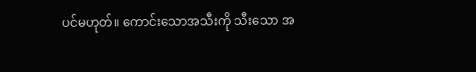ပင်မဟုတ်။ ကောင်းသောအသီးကို သီးသော အ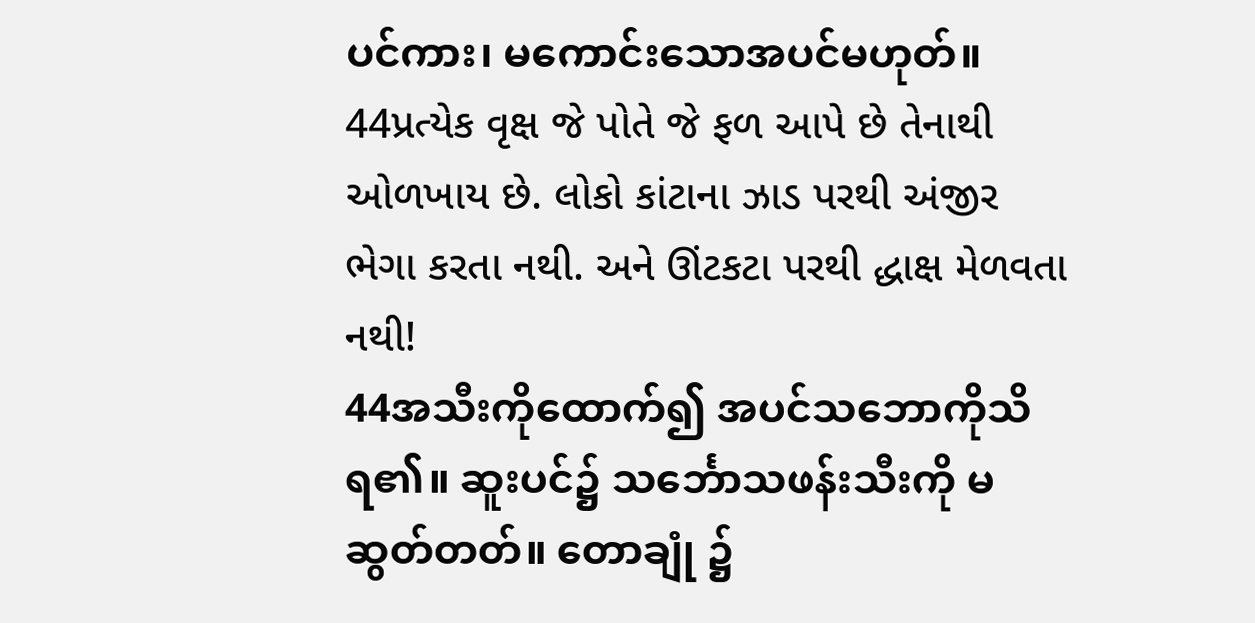ပင်ကား၊ မကောင်းသောအပင်မဟုတ်။
44પ્રત્યેક વૃક્ષ જે પોતે જે ફળ આપે છે તેનાથી ઓળખાય છે. લોકો કાંટાના ઝાડ પરથી અંજીર ભેગા કરતા નથી. અને ઊંટકટા પરથી દ્ધાક્ષ મેળવતા નથી!
44အသီးကိုထောက်၍ အပင်သဘောကိုသိရ၏။ ဆူးပင်၌ သင်္ဘောသဖန်းသီးကို မဆွတ်တတ်။ တောချုံ ၌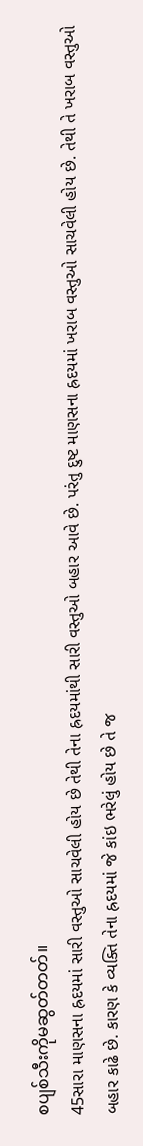စပျစ်သီးကိုမဆွတ်တတ်။
45સારા માણસના હ્રદયમાં સારી વસ્તુઓ સાચવેલી હોય છે તેથી તેના હ્રદયમાંથી સારી વસ્તુઓ બહાર આવે છે. પરંતુ દુષ્ટ માણસના હ્રદયમાં ખરાબ વસ્તુઓ સાચવેલી હોય છે. તેથી તે ખરાબ વસ્તુઓ બહાર કાઢે છે. કારણ કે વ્યક્તિ તેના હ્રદયમાં જે કાંઇ ભરેલું હોય છે તે જ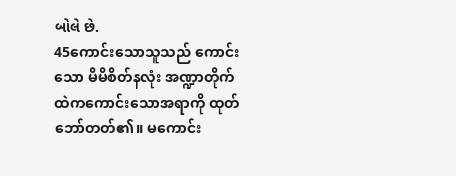બોલે છે.
45ကောင်းသောသူသည် ကောင်းသော မိမိစိတ်နလုံး အဏ္ဍာတိုက်ထဲကကောင်းသောအရာကို ထုတ် ဘော်တတ်၏။ မကောင်း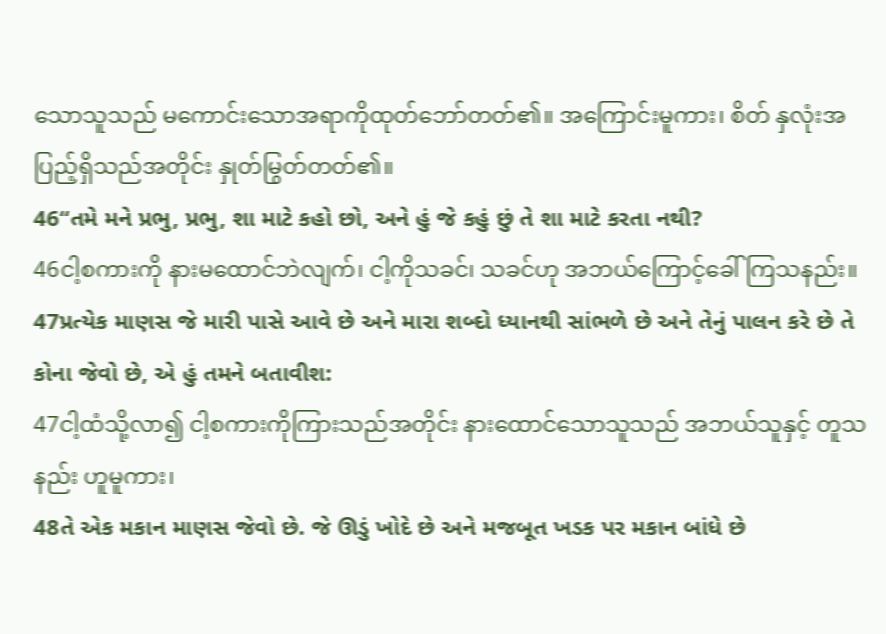သောသူသည် မကောင်းသောအရာကိုထုတ်ဘော်တတ်၏။ အကြောင်းမူကား၊ စိတ် နှလုံးအပြည့်ရှိသည်အတိုင်း နှုတ်မြွတ်တတ်၏။
46“તમે મને પ્રભુ, પ્રભુ, શા માટે કહો છો, અને હું જે કહું છું તે શા માટે કરતા નથી?
46ငါ့စကားကို နားမထောင်ဘဲလျက်၊ ငါ့ကိုသခင်၊ သခင်ဟု အဘယ်ကြောင့်ခေါ်ကြသနည်း။
47પ્રત્યેક માણસ જે મારી પાસે આવે છે અને મારા શબ્દો ધ્યાનથી સાંભળે છે અને તેનું પાલન કરે છે તે કોના જેવો છે, એ હું તમને બતાવીશ:
47ငါ့ထံသို့လာ၍ ငါ့စကားကိုကြားသည်အတိုင်း နားထောင်သောသူသည် အဘယ်သူနှင့် တူသနည်း ဟူမူကား၊
48તે એક મકાન માણસ જેવો છે. જે ઊડું ખોદે છે અને મજબૂત ખડક પર મકાન બાંધે છે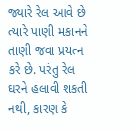જ્યારે રેલ આવે છે ત્યારે પાણી મકાનને તાણી જવા પ્રયત્ન કરે છે. પરંતુ રેલ ઘરને હલાવી શકતી નથી, કારણ કે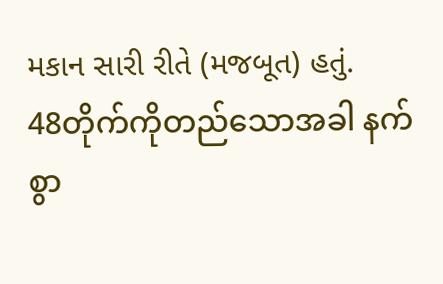મકાન સારી રીતે (મજબૂત) હતું.
48တိုက်ကိုတည်သောအခါ နက်စွာ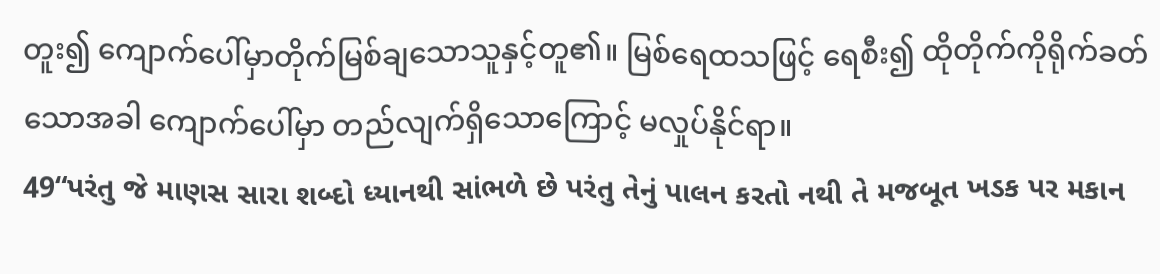တူး၍ ကျောက်ပေါ်မှာတိုက်မြစ်ချသောသူနှင့်တူ၏။ မြစ်ရေထသဖြင့် ရေစီး၍ ထိုတိုက်ကိုရိုက်ခတ်သောအခါ ကျောက်ပေါ်မှာ တည်လျက်ရှိသောကြောင့် မလှုပ်နိုင်ရာ။
49“પરંતુ જે માણસ સારા શબ્દો ધ્યાનથી સાંભળે છે પરંતુ તેનું પાલન કરતો નથી તે મજબૂત ખડક પર મકાન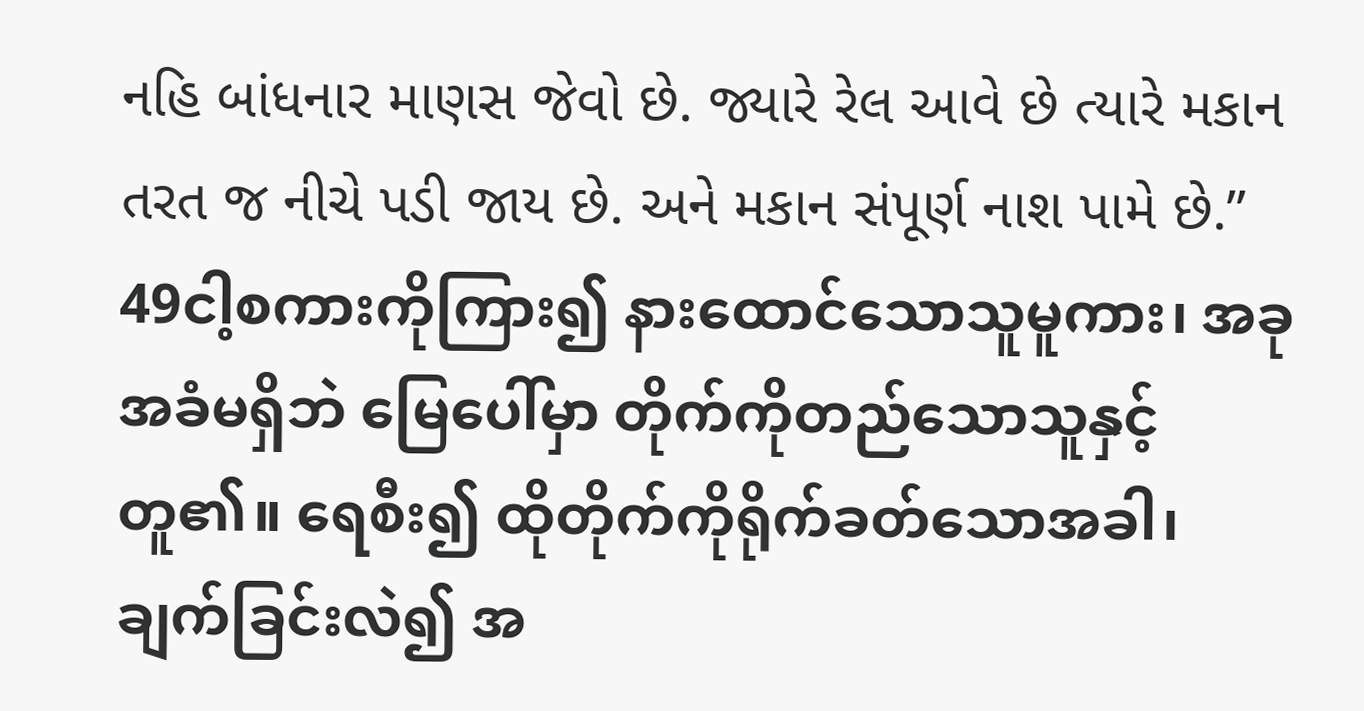નહિ બાંધનાર માણસ જેવો છે. જ્યારે રેલ આવે છે ત્યારે મકાન તરત જ નીચે પડી જાય છે. અને મકાન સંપૂર્ણ નાશ પામે છે.”
49ငါ့စကားကိုကြား၍ နားထောင်သောသူမူကား၊ အခုအခံမရှိဘဲ မြေပေါ်မှာ တိုက်ကိုတည်သောသူနှင့် တူ၏။ ရေစီး၍ ထိုတိုက်ကိုရိုက်ခတ်သောအခါ၊ ချက်ခြင်းလဲ၍ အ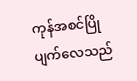ကုန်အစင်ပြိုပျက်လေသည်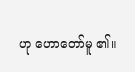ဟု ဟောတော်မူ ၏။